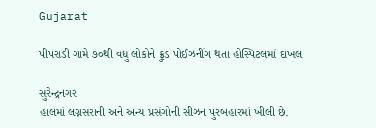Gujarat

પીપરાડી ગામે ૭૦થી વધુ લોકોને ફ્રુડ પોઈઝનીંગ થતા હોસ્પિટલમાં દાખલ

સુરેન્દ્રનગર
હાલમાં લગ્નસરાની અને અન્ય પ્રસંગોની સીઝન પુરબહારમાં ખીલી છે.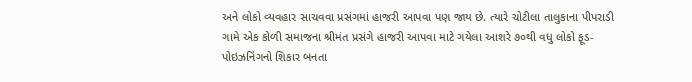અને લોકો વ્યવહાર સાચવવા પ્રસંગમાં હાજરી આપવા પણ જાય છે. ત્યારે ચોટીલા તાલુકાના પીપરાડી ગામે એક કોળી સમાજના શ્રીમંત પ્રસંગે હાજરી આપવા માટે ગયેલા આશરે ૭૦થી વધુ લોકો ફૂડ-પોઇઝનિંગનો શિકાર બનતા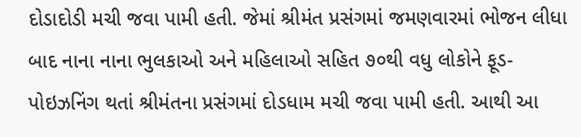દોડાદોડી મચી જવા પામી હતી. જેમાં શ્રીમંત પ્રસંગમાં જમણવારમાં ભોજન લીધા બાદ નાના નાના ભુલકાઓ અને મહિલાઓ સહિત ૭૦થી વધુ લોકોને ફૂડ-પોઇઝનિંગ થતાં શ્રીમંતના પ્રસંગમાં દોડધામ મચી જવા પામી હતી. આથી આ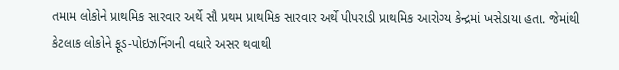તમામ લોકોને પ્રાથમિક સારવાર અર્થે સૌ પ્રથમ પ્રાથમિક સારવાર અર્થે પીપરાડી પ્રાથમિક આરોગ્ય કેન્દ્રમાં ખસેડાયા હતા. જેમાંથી કેટલાક લોકોને ફૂડ-પોઇઝનિંગની વધારે અસર થવાથી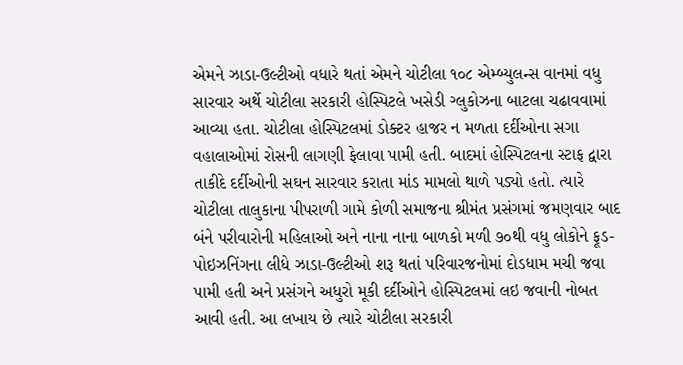એમને ઝાડા-ઉલ્ટીઓ વધારે થતાં એમને ચોટીલા ૧૦૮ એમ્બ્યુલન્સ વાનમાં વધુ સારવાર અર્થે ચોટીલા સરકારી હોસ્પિટલે ખસેડી ગ્લુકોઝના બાટલા ચઢાવવામાં આવ્યા હતા. ચોટીલા હોસ્પિટલમાં ડોક્ટર હાજર ન મળતા દર્દીઓના સગા વહાલાઓમાં રોસની લાગણી ફેલાવા પામી હતી. બાદમાં હોસ્પિટલના સ્ટાફ દ્વારા તાકીદે દર્દીઓની સઘન સારવાર કરાતા માંડ મામલો થાળે પડ્યો હતો. ત્યારે ચોટીલા તાલુકાના પીપરાળી ગામે કોળી સમાજના શ્રીમંત પ્રસંગમાં જમણવાર બાદ બંને પરીવારોની મહિલાઓ અને નાના નાના બાળકો મળી ૭૦થી વધુ લોકોને ફૂડ-પોઇઝનિંગના લીધે ઝાડા-ઉલ્ટીઓ શરૂ થતાં પરિવારજનોમાં દોડધામ મચી જવા પામી હતી અને પ્રસંગને અધુરો મૂકી દર્દીઓને હોસ્પિટલમાં લઇ જવાની નોબત આવી હતી. આ લખાય છે ત્યારે ચોટીલા સરકારી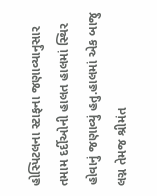હોસ્પિટલના સ્ટાફના જણાવ્યાનુસાર તમામ દર્દીઓની હાલત હાલમાં સ્થિર હોવાનું જણાવ્યું હતુ.હાલમાં એક બાજુ લગ્ન તેમજ શ્રીમંત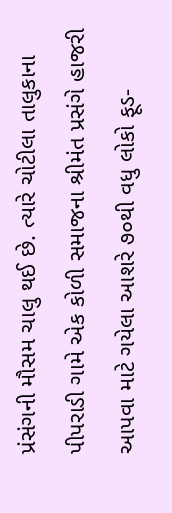પ્રંસંગની મૌસમ ચાલુ થઈ છે. ત્યારે ચોટીલા તાલુકાના પીપરાડી ગામે એક કોળી સમાજના શ્રીમંત પ્રસંગે હાજરી આપવા માટે ગયેલા આશરે ૭૦થી વધુ લોકો ફૂડ-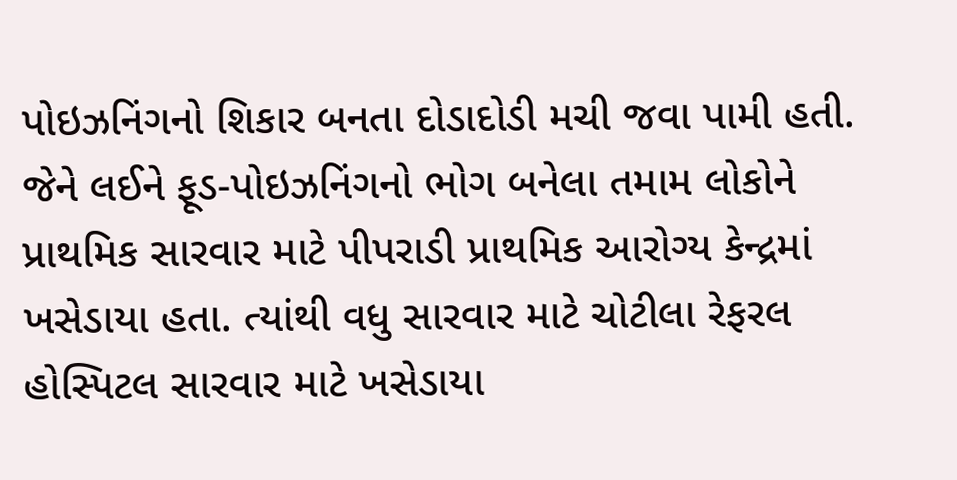પોઇઝનિંગનો શિકાર બનતા દોડાદોડી મચી જવા પામી હતી. જેને લઈને ફૂડ-પોઇઝનિંગનો ભોગ બનેલા તમામ લોકોને પ્રાથમિક સારવાર માટે પીપરાડી પ્રાથમિક આરોગ્ય કેન્દ્રમાં ખસેડાયા હતા. ત્યાંથી વધુ સારવાર માટે ચોટીલા રેફરલ હોસ્પિટલ સારવાર માટે ખસેડાયા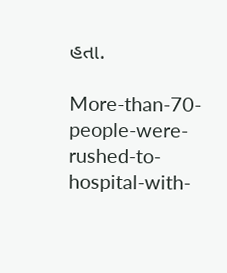હતા.

More-than-70-people-were-rushed-to-hospital-with-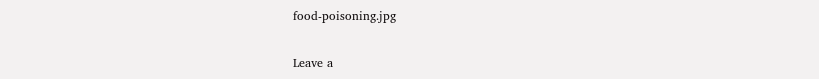food-poisoning.jpg

Leave a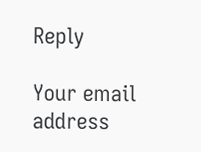Reply

Your email address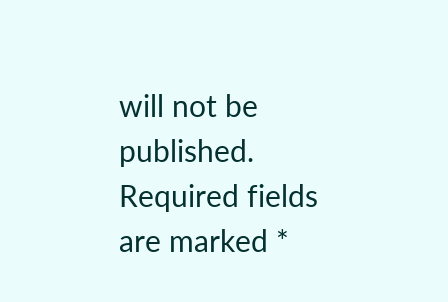will not be published. Required fields are marked *